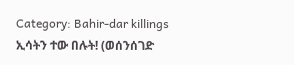Category: Bahir-dar killings
ኢሳትን ተው በሉት! (ወሰንሰገድ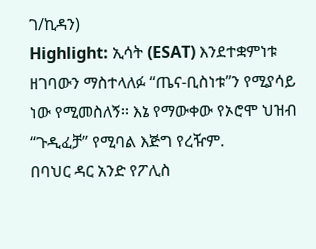ገ/ኪዳን)
Highlight: ኢሳት (ESAT) እንደተቋምነቱ ዘገባውን ማስተላለፉ “ጤና-ቢስነቱ”ን የሚያሳይ ነው የሚመስለኝ፡፡ እኔ የማውቀው የኦሮሞ ህዝብ “ጉዲፈቻ” የሚባል እጅግ የረዥም.
በባህር ዳር አንድ የፖሊስ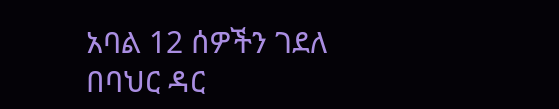አባል 12 ሰዎችን ገደለ
በባህር ዳር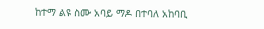ከተማ ልዩ ስሙ አባይ ማዶ በተባለ አከባቢ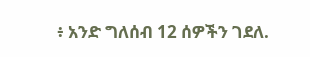፥ አንድ ግለሰብ 12 ሰዎችን ገደለ.